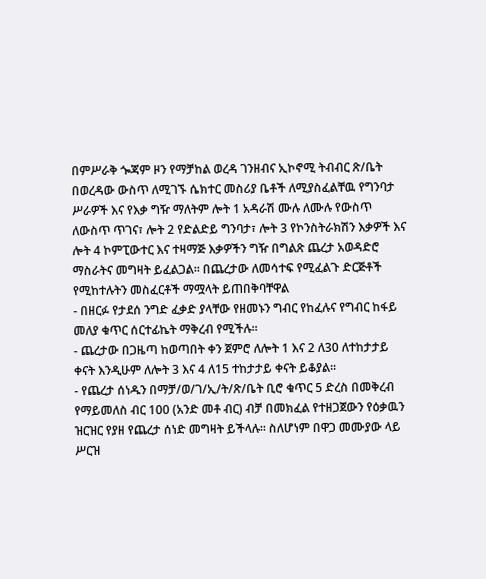በምሥራቅ ጐጃም ዞን የማቻከል ወረዳ ገንዘብና ኢኮኖሚ ትብብር ጽ/ቤት በወረዳው ውስጥ ለሚገኙ ሴክተር መስሪያ ቤቶች ለሚያስፈልቸዉ የግንባታ ሥራዎች እና የእቃ ግዥ ማለትም ሎት 1 አዳራሽ ሙሉ ለሙሉ የውስጥ ለውስጥ ጥገና፣ ሎት 2 የድልድይ ግንባታ፣ ሎት 3 የኮንስትራክሽን እቃዎች እና ሎት 4 ኮምፒውተር እና ተዛማጅ እቃዎችን ግዥ በግልጽ ጨረታ አወዳድሮ ማስራትና መግዛት ይፈልጋል፡፡ በጨረታው ለመሳተፍ የሚፈልጉ ድርጅቶች የሚከተሉትን መስፈርቶች ማሟላት ይጠበቅባቸዋል
- በዘርፉ የታደሰ ንግድ ፈቃድ ያላቸው የዘመኑን ግብር የከፈሉና የግብር ከፋይ መለያ ቁጥር ሰርተፊኬት ማቅረብ የሚችሉ፡፡
- ጨረታው በጋዜጣ ከወጣበት ቀን ጀምሮ ለሎት 1 እና 2 ለ30 ለተከታታይ ቀናት እንዲሁም ለሎት 3 እና 4 ለ15 ተከታታይ ቀናት ይቆያል፡፡
- የጨረታ ሰነዱን በማቻ/ወ/ገ/ኢ/ት/ጽ/ቤት ቢሮ ቁጥር 5 ድረስ በመቅረብ የማይመለስ ብር 100 (አንድ መቶ ብር) ብቻ በመክፈል የተዘጋጀውን የዕቃዉን ዝርዝር የያዘ የጨረታ ሰነድ መግዛት ይችላሉ፡፡ ስለሆነም በዋጋ መሙያው ላይ ሥርዝ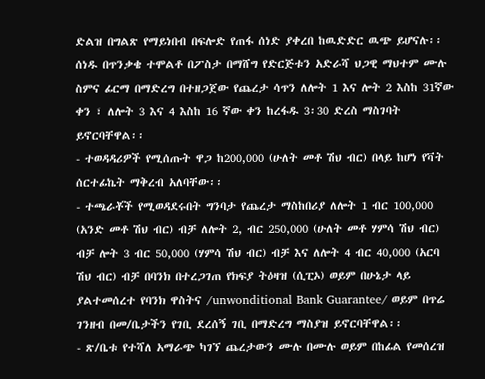ድልዝ በግልጽ የማይነበብ በፍሎድ የጠፋ ሰነድ ያቀረበ ከዉድድር ዉጭ ይሆናሉ፡፡ ሰነዱ በጥንቃቄ ተሞልቶ በፖስታ በማሸግ የድርጅቱን አድራሻ ህጋዊ ማህተም ሙሉ ስምና ፊርማ በማድረግ በተዘጋጀው የጨረታ ሳጥን ለሎት 1 እና ሎት 2 እስከ 31ኛው ቀን ፣ ለሎት 3 እና 4 እስከ 16 ኛው ቀን ከረፋዱ 3፡30 ድረስ ማስገባት ይኖርባቸዋል፡፡
- ተወዳዳሪዎች የሚሰጡት ዋጋ ከ200,000 (ሁለት መቶ ሽህ ብር) በላይ ከሆነ የቫት ሰርተፊኬት ማቅረብ አለባቸው፡፡
- ተጫራቾች የሚወዳደሩበት ግንባታ የጨረታ ማስከበሪያ ለሎት 1 ብር 100,000 (አንድ መቶ ሽህ ብር) ብቻ ለሎት 2, ብር 250,000 (ሁለት መቶ ሃምሳ ሽህ ብር) ብቻ ሎት 3 ብር 50,000 (ሃምሳ ሽህ ብር) ብቻ እና ለሎት 4 ብር 40,000 (አርባ ሽህ ብር) ብቻ በባንክ በተረጋገጠ የክፍያ ትዕዛዝ (ሲፒኦ) ወይም በሁኔታ ላይ ያልተመሰረተ የባንክ ዋስትና /unwonditional Bank Guarantee/ ወይም በጥሬ ገንዘብ በመ/ቤታችን የገቢ ደረሰኝ ገቢ በማድረግ ማስያዝ ይኖርባቸዋል፡፡
- ጽ/ቤቱ የተሻለ አማራጭ ካገኘ ጨረታውን ሙሉ በሙሉ ወይም በከፊል የመሰረዝ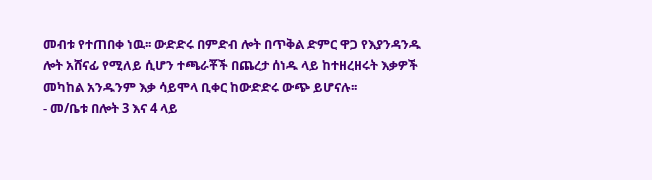መብቱ የተጠበቀ ነዉ፡፡ ውድድሩ በምድብ ሎት በጥቅል ድምር ዋጋ የእያንዳንዱ ሎት አሸናፊ የሚለይ ሲሆን ተጫራቾች በጨረታ ሰነዱ ላይ ከተዘረዘሩት እቃዎች መካከል አንዱንም እቃ ሳይሞላ ቢቀር ከውድድሩ ውጭ ይሆናሉ፡፡
- መ/ቤቱ በሎት 3 እና 4 ላይ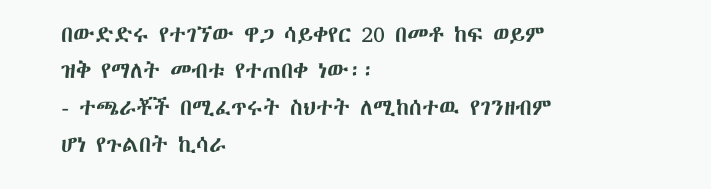በውድድሩ የተገኘው ዋጋ ሳይቀየር 20 በመቶ ከፍ ወይም ዝቅ የማለት መብቱ የተጠበቀ ነው፡፡
- ተጫራቾች በሚፈጥሩት ስህተት ለሚከሰተዉ የገንዘብም ሆነ የጉልበት ኪሳራ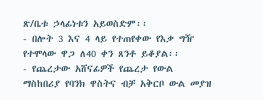ጽ/ቤቱ ኃላፊነቱን አይወስድም፡፡
- በሎት 3 እና 4 ላይ የተጠየቀው የእቃ ግዥ የተሞላው ዋጋ ለ40 ቀን ጸንቶ ይቆያል፡፡
- የጨረታው አሸናፊዎች የጨረታ የውል ማስከበሪያ የባንክ ዋስትና ብቻ አቅርቦ ውል መያዝ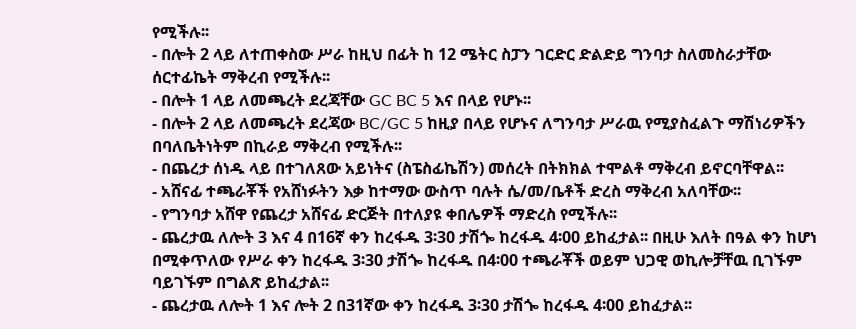የሚችሉ፡፡
- በሎት 2 ላይ ለተጠቀስው ሥራ ከዚህ በፊት ከ 12 ሜትር ስፓን ገርድር ድልድይ ግንባታ ስለመስራታቸው ሰርተፊኬት ማቅረብ የሚችሉ፡፡
- በሎት 1 ላይ ለመጫረት ደረጃቸው GC BC 5 እና በላይ የሆኑ፡፡
- በሎት 2 ላይ ለመጫረት ደረጃው BC/GC 5 ከዚያ በላይ የሆኑና ለግንባታ ሥራዉ የሚያስፈልጉ ማሽነሪዎችን በባለቤትነትም በኪራይ ማቅረብ የሚችሉ፡፡
- በጨረታ ሰነዱ ላይ በተገለጸው አይነትና (ስፔስፊኬሽን) መሰረት በትክክል ተሞልቶ ማቅረብ ይኖርባቸዋል፡፡
- አሸናፊ ተጫራቾች የአሸነፉትን እቃ ከተማው ውስጥ ባሉት ሴ/መ/ቤቶች ድረስ ማቅረብ አለባቸው፡፡
- የግንባታ አሸዋ የጨረታ አሸናፊ ድርጅት በተለያዩ ቀበሌዎች ማድረስ የሚችሉ፡፡
- ጨረታዉ ለሎት 3 እና 4 በ16ኛ ቀን ከረፋዱ 3፡30 ታሽጐ ከረፋዱ 4፡00 ይከፈታል፡፡ በዚሁ እለት በዓል ቀን ከሆነ በሚቀጥለው የሥራ ቀን ከረፋዱ 3፡30 ታሽጐ ከረፋዱ በ4፡00 ተጫራቾች ወይም ህጋዊ ወኪሎቻቸዉ ቢገኙም ባይገኙም በግልጽ ይከፈታል፡፡
- ጨረታዉ ለሎት 1 እና ሎት 2 በ31ኛው ቀን ከረፋዱ 3፡30 ታሽጐ ከረፋዱ 4፡00 ይከፈታል፡፡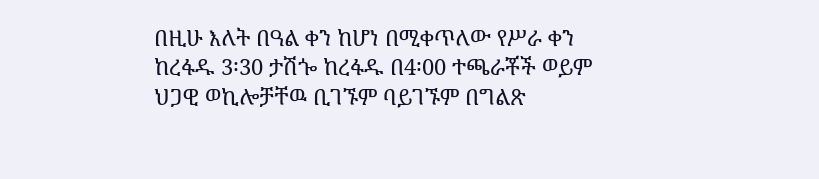በዚሁ እለት በዓል ቀን ከሆነ በሚቀጥለው የሥራ ቀን ከረፋዱ 3፡30 ታሽጐ ከረፋዱ በ4፡00 ተጫራቾች ወይም ህጋዊ ወኪሎቻቸዉ ቢገኙም ባይገኙም በግልጽ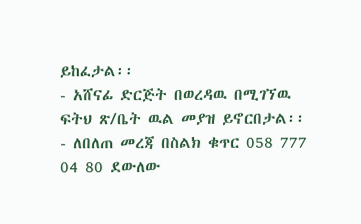ይከፈታል፡፡
- አሸናፊ ድርጅት በወረዳዉ በሚገኘዉ ፍትህ ጽ/ቤት ዉል መያዝ ይኖርበታል፡፡
- ለበለጠ መረጃ በስልክ ቁጥር 058 777 04 80 ደውለው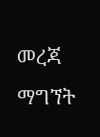መረጃ ማግኘት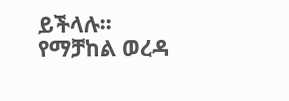ይችላሉ፡፡
የማቻከል ወረዳ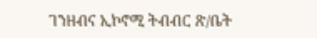ገንዘብና ኢኮኖሚ ትብብር ጽ/ቤት